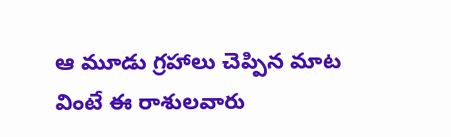ఆ మూడు గ్రహాలు చెప్పిన మాట వింటే ఈ రాశులవారు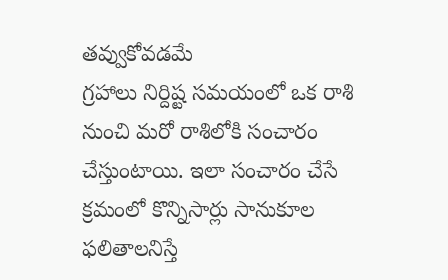తవ్వుకోవడమే
గ్రహాలు నిర్దిష్ట సమయంలో ఒక రాశి నుంచి మరో రాశిలోకి సంచారం చేస్తుంటాయి. ఇలా సంచారం చేసే క్రమంలో కొన్నిసార్లు సానుకూల ఫలితాలనిస్తే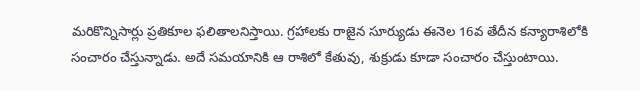మరికొన్నిసార్లు ప్రతికూల ఫలితాలనిస్తాయి. గ్రహాలకు రాజైన సూర్యుడు ఈనెల 16వ తేదీన కన్యారాశిలోకి సంచారం చేస్తున్నాడు. అదే సమయానికి ఆ రాశిలో కేతువు, శుక్రుడు కూడా సంచారం చేస్తుంటాయి.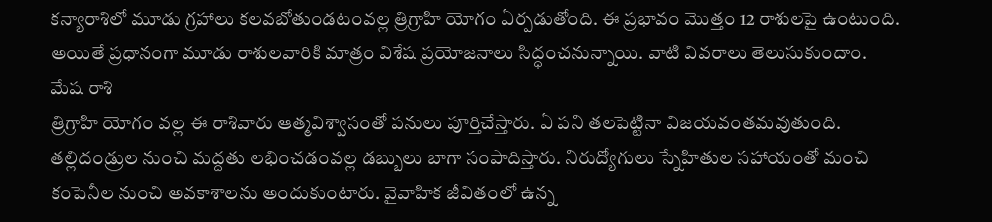కన్యారాశిలో మూడు గ్రహాలు కలవబోతుండటంవల్ల త్రిగ్రాహి యోగం ఏర్పడుతోంది. ఈ ప్రభావం మొత్తం 12 రాశులపై ఉంటుంది. అయితే ప్రధానంగా మూడు రాశులవారికి మాత్రం విశేష ప్రయోజనాలు సిద్ధంచనున్నాయి. వాటి వివరాలు తెలుసుకుందాం.
మేష రాశి
త్రిగ్రాహి యోగం వల్ల ఈ రాశివారు ఆత్మవిశ్వాసంతో పనులు పూర్తిచేస్తారు. ఏ పని తలపెట్టినా విజయవంతమవుతుంది. తల్లిదండ్రుల నుంచి మద్దతు లభించడంవల్ల డబ్బులు బాగా సంపాదిస్తారు. నిరుద్యోగులు స్నేహితుల సహాయంతో మంచి కంపెనీల నుంచి అవకాశాలను అందుకుంటారు. వైవాహిక జీవితంలో ఉన్న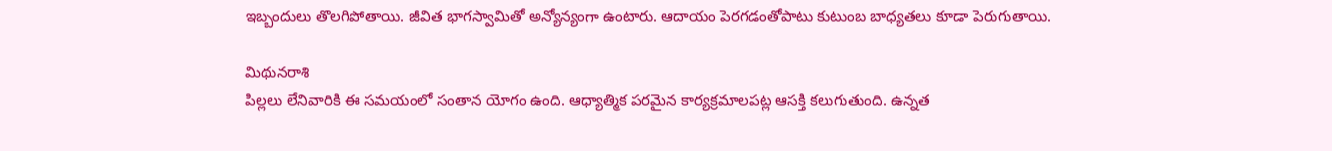ఇబ్బందులు తొలగిపోతాయి. జీవిత భాగస్వామితో అన్యోన్యంగా ఉంటారు. ఆదాయం పెరగడంతోపాటు కుటుంబ బాధ్యతలు కూడా పెరుగుతాయి.

మిథునరాశి
పిల్లలు లేనివారికి ఈ సమయంలో సంతాన యోగం ఉంది. ఆధ్యాత్మిక పరమైన కార్యక్రమాలపట్ల ఆసక్తి కలుగుతుంది. ఉన్నత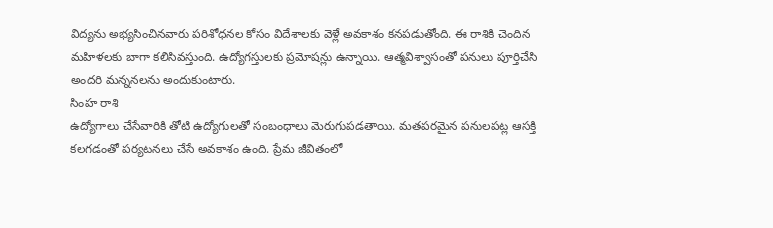విద్యను అభ్యసించినవారు పరిశోధనల కోసం విదేశాలకు వెళ్లే అవకాశం కనపడుతోంది. ఈ రాశికి చెందిన మహిళలకు బాగా కలిసివస్తుంది. ఉద్యోగస్తులకు ప్రమోషన్లు ఉన్నాయి. ఆత్మవిశ్వాసంతో పనులు పూర్తిచేసి అందరి మన్ననలను అందుకుంటారు.
సింహ రాశి
ఉద్యోగాలు చేసేవారికి తోటి ఉద్యోగులతో సంబంధాలు మెరుగుపడతాయి. మతపరమైన పనులపట్ల ఆసక్తి కలగడంతో పర్యటనలు చేసే అవకాశం ఉంది. ప్రేమ జీవితంలో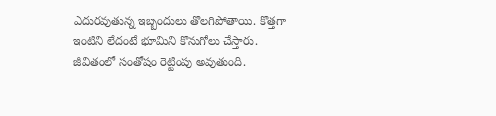ఎదురవుతున్న ఇబ్బందులు తొలగిపోతాయి. కొత్తగా ఇంటిని లేదంటే భూమిని కొనుగోలు చేస్తారు. జీవితంలో సంతోషం రెట్టింపు అవుతుంది.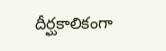దీర్ఘకాలికంగా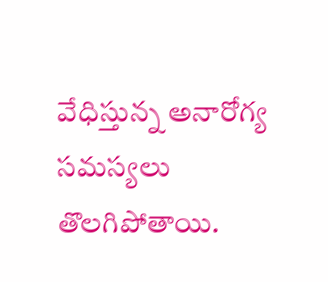వేధిస్తున్న అనారోగ్య సమస్యలు తొలగిపోతాయి.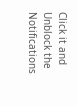Click it and Unblock the Notifications